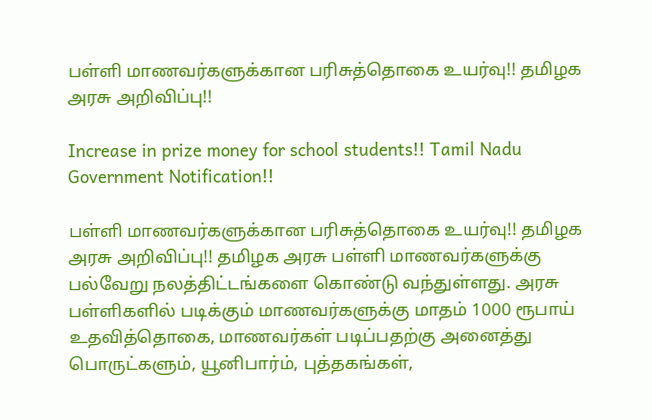பள்ளி மாணவர்களுக்கான பரிசுத்தொகை உயர்வு!! தமிழக அரசு அறிவிப்பு!!

Increase in prize money for school students!! Tamil Nadu Government Notification!!

பள்ளி மாணவர்களுக்கான பரிசுத்தொகை உயர்வு!! தமிழக அரசு அறிவிப்பு!! தமிழக அரசு பள்ளி மாணவர்களுக்கு பல்வேறு நலத்திட்டங்களை கொண்டு வந்துள்ளது. அரசு பள்ளிகளில் படிக்கும் மாணவர்களுக்கு மாதம் 1000 ரூபாய் உதவித்தொகை, மாணவர்கள் படிப்பதற்கு அனைத்து பொருட்களும், யூனிபார்ம், புத்தகங்கள்,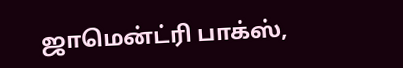ஜாமென்ட்ரி பாக்ஸ்,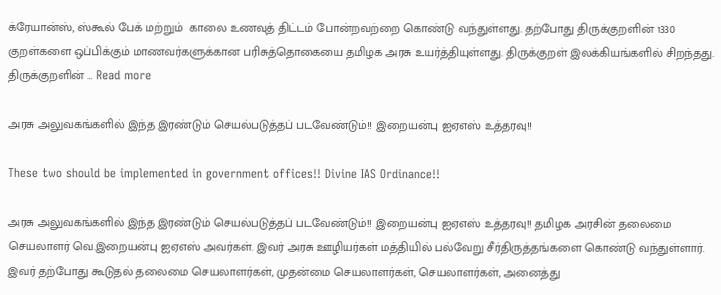க்ரேயான்ஸ், ஸ்கூல் பேக் மற்றும்  காலை உணவுத் திட்டம் போன்றவற்றை கொண்டு வந்துள்ளது. தற்போது திருக்குறளின் 1330 குறள்களை ஒப்பிக்கும் மாணவர்களுக்கான பரிசுத்தொகையை தமிழக அரசு உயர்த்தியுள்ளது. திருக்குறள் இலக்கியங்களில் சிறந்தது. திருக்குறளின் … Read more

அரசு அலுவகங்களில் இந்த இரண்டும் செயல்படுத்தப் படவேண்டும்!! இறையன்பு ஐஏஎஸ் உத்தரவு!!

These two should be implemented in government offices!! Divine IAS Ordinance!!

அரசு அலுவகங்களில் இந்த இரண்டும் செயல்படுத்தப் படவேண்டும்!! இறையன்பு ஐஏஎஸ் உத்தரவு!! தமிழக அரசின் தலைமை செயலாளர் வெ.இறையன்பு ஐஏஎஸ் அவர்கள். இவர் அரசு ஊழியர்கள் மத்தியில் பல்வேறு சீர்திருத்தங்களை கொண்டு வந்துள்ளார். இவர் தற்போது கூடுதல் தலைமை செயலாளர்கள், முதன்மை செயலாளர்கள், செயலாளர்கள், அனைத்து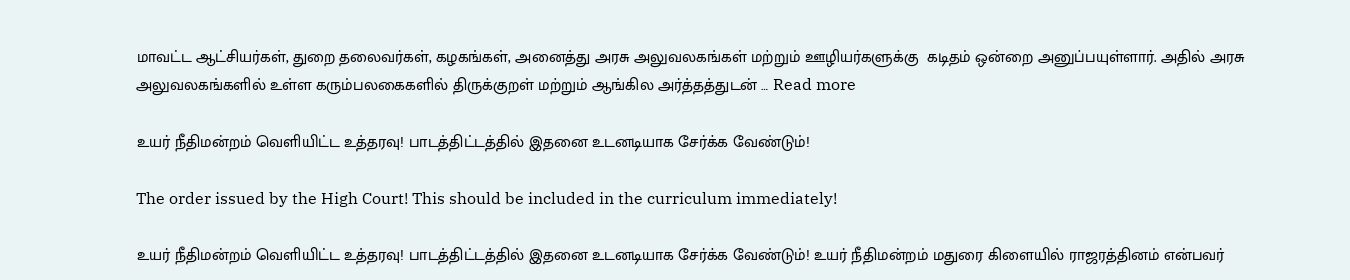மாவட்ட ஆட்சியர்கள், துறை தலைவர்கள், கழகங்கள், அனைத்து அரசு அலுவலகங்கள் மற்றும் ஊழியர்களுக்கு  கடிதம் ஒன்றை அனுப்பயுள்ளார். அதில் அரசு அலுவலகங்களில் உள்ள கரும்பலகைகளில் திருக்குறள் மற்றும் ஆங்கில அர்த்தத்துடன் … Read more

உயர் நீதிமன்றம் வெளியிட்ட உத்தரவு! பாடத்திட்டத்தில் இதனை உடனடியாக சேர்க்க வேண்டும்!

The order issued by the High Court! This should be included in the curriculum immediately!

உயர் நீதிமன்றம் வெளியிட்ட உத்தரவு! பாடத்திட்டத்தில் இதனை உடனடியாக சேர்க்க வேண்டும்! உயர் நீதிமன்றம் மதுரை கிளையில் ராஜரத்தினம் என்பவர்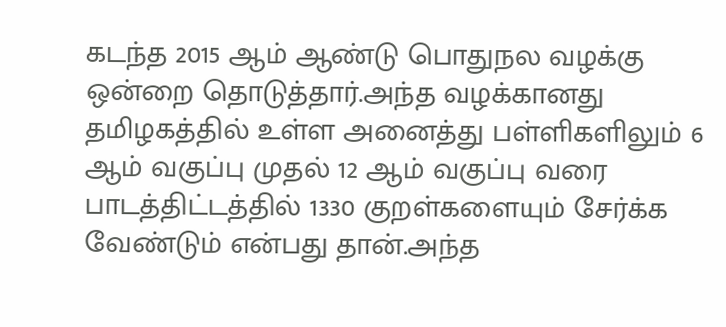கடந்த 2015 ஆம் ஆண்டு பொதுநல வழக்கு ஒன்றை தொடுத்தார்.அந்த வழக்கானது தமிழகத்தில் உள்ள அனைத்து பள்ளிகளிலும் 6 ஆம் வகுப்பு முதல் 12 ஆம் வகுப்பு வரை பாடத்திட்டத்தில் 1330 குறள்களையும் சேர்க்க வேண்டும் என்பது தான்.அந்த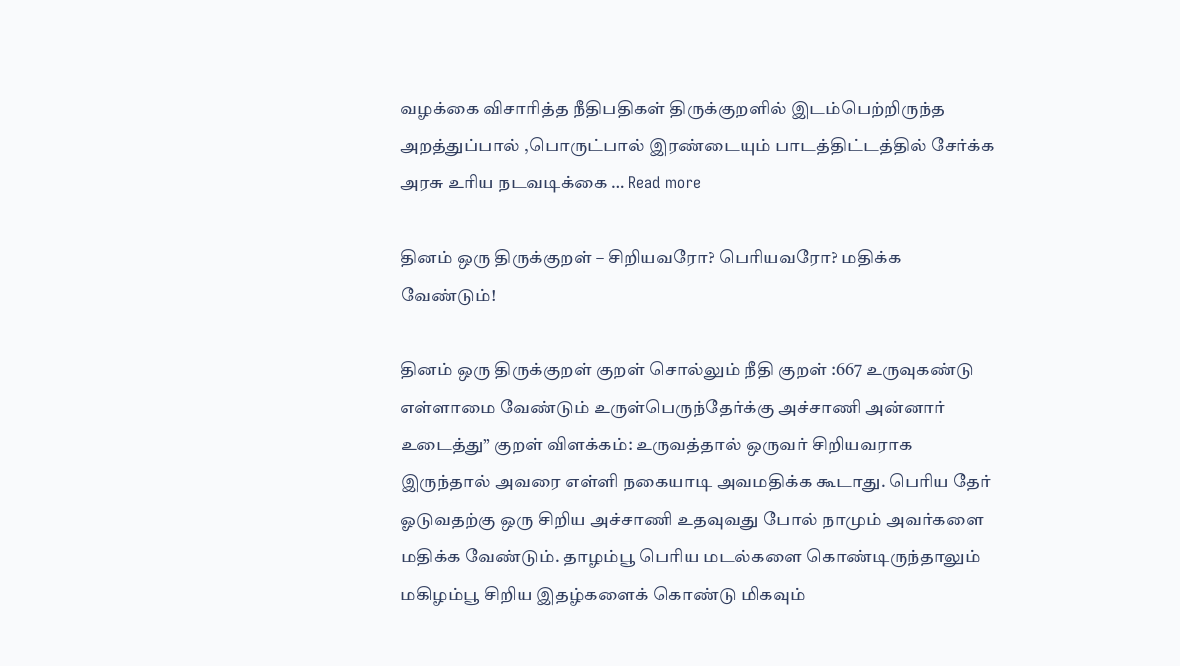வழக்கை விசாரித்த நீதிபதிகள் திருக்குறளில் இடம்பெற்றிருந்த அறத்துப்பால் ,பொருட்பால் இரண்டையும் பாடத்திட்டத்தில் சேர்க்க அரசு உரிய நடவடிக்கை … Read more

தினம் ஒரு திருக்குறள் – சிறியவரோ? பெரியவரோ? மதிக்க வேண்டும்!

தினம் ஒரு திருக்குறள் குறள் சொல்லும் நீதி குறள் :667 உருவுகண்டு எள்ளாமை வேண்டும் உருள்பெருந்தேர்க்கு அச்சாணி அன்னார் உடைத்து” குறள் விளக்கம்: உருவத்தால் ஒருவர் சிறியவராக இருந்தால் அவரை எள்ளி நகையாடி அவமதிக்க கூடாது. பெரிய தேர் ஓடுவதற்கு ஒரு சிறிய அச்சாணி உதவுவது போல் நாமும் அவர்களை மதிக்க வேண்டும். தாழம்பூ பெரிய மடல்களை கொண்டிருந்தாலும் மகிழம்பூ சிறிய இதழ்களைக் கொண்டு மிகவும்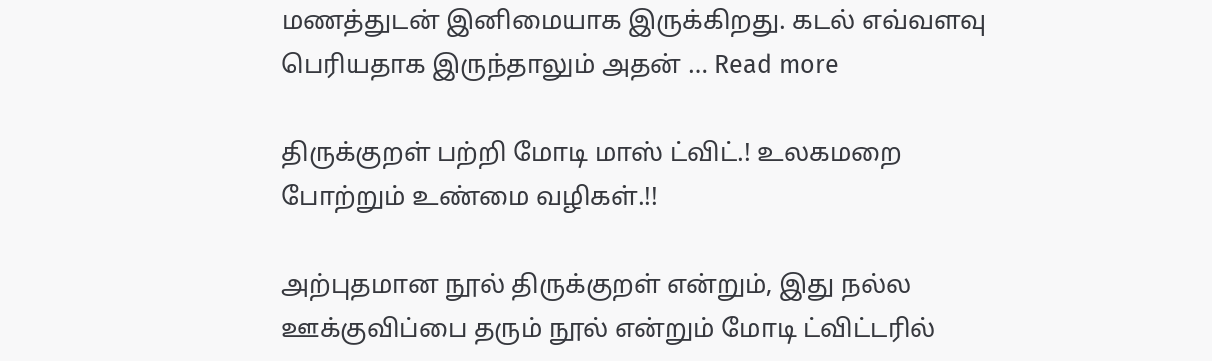மணத்துடன் இனிமையாக இருக்கிறது. கடல் எவ்வளவு பெரியதாக இருந்தாலும் அதன் … Read more

திருக்குறள் பற்றி மோடி மாஸ் ட்விட்.! உலகமறை போற்றும் உண்மை வழிகள்.!!

அற்புதமான நூல் திருக்குறள் என்றும், இது நல்ல ஊக்குவிப்பை தரும் நூல் என்றும் மோடி ட்விட்டரில்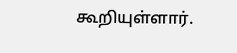கூறியுள்ளார்.